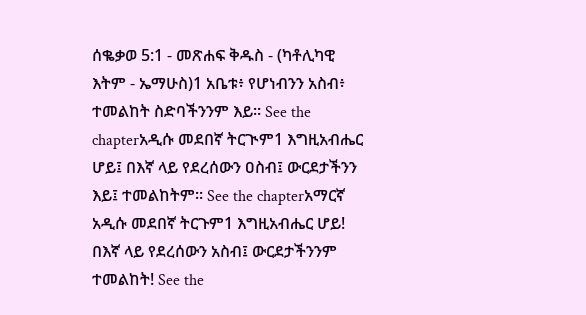ሰቈቃወ 5:1 - መጽሐፍ ቅዱስ - (ካቶሊካዊ እትም - ኤማሁስ)1 አቤቱ፥ የሆነብንን አስብ፥ ተመልከት ስድባችንንም እይ። See the chapterአዲሱ መደበኛ ትርጒም1 እግዚአብሔር ሆይ፤ በእኛ ላይ የደረሰውን ዐስብ፤ ውርደታችንን እይ፤ ተመልከትም። See the chapterአማርኛ አዲሱ መደበኛ ትርጉም1 እግዚአብሔር ሆይ! በእኛ ላይ የደረሰውን አስብ፤ ውርደታችንንም ተመልከት! See the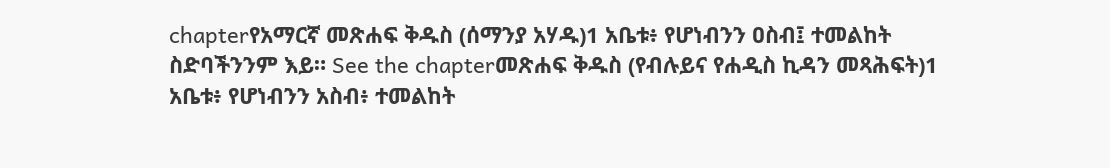chapterየአማርኛ መጽሐፍ ቅዱስ (ሰማንያ አሃዱ)1 አቤቱ፥ የሆነብንን ዐስብ፤ ተመልከት ስድባችንንም እይ። See the chapterመጽሐፍ ቅዱስ (የብሉይና የሐዲስ ኪዳን መጻሕፍት)1 አቤቱ፥ የሆነብንን አስብ፥ ተመልከት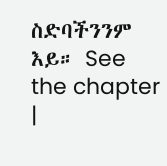ስድባችንንም እይ። See the chapter |